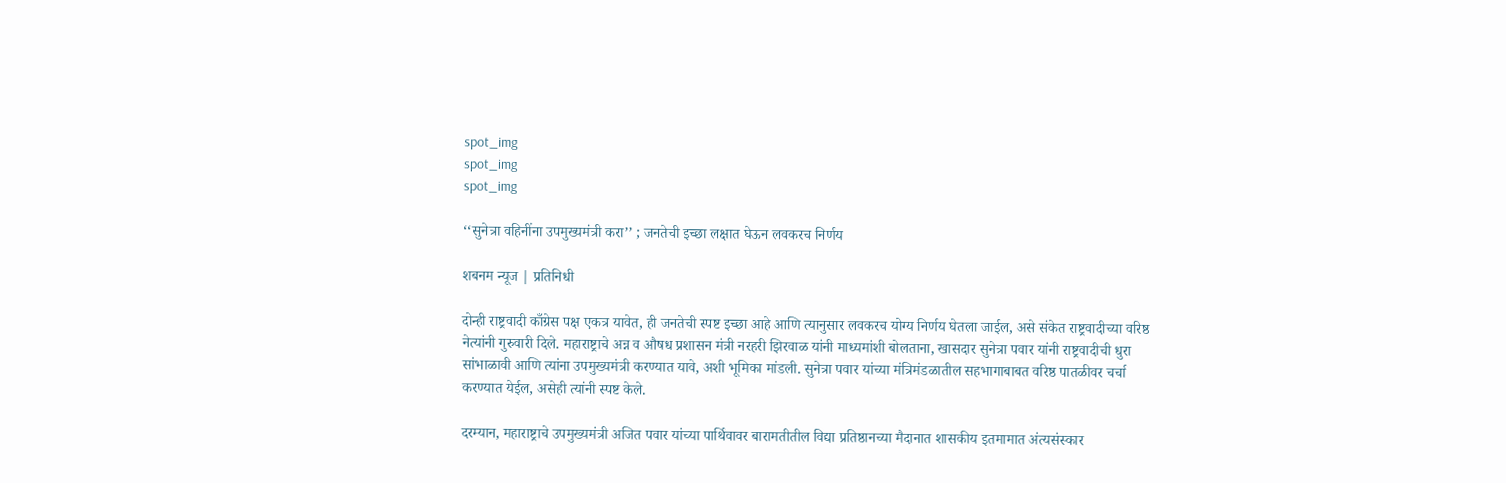spot_img
spot_img
spot_img

‘‘सुनेत्रा वहिनींना उपमुख्यमंत्री करा’’ ; जनतेची इच्छा लक्षात घेऊन लवकरच निर्णय

शबनम न्यूज | प्रतिनिधी

दोन्ही राष्ट्रवादी काँग्रेस पक्ष एकत्र यावेत, ही जनतेची स्पष्ट इच्छा आहे आणि त्यानुसार लवकरच योग्य निर्णय घेतला जाईल, असे संकेत राष्ट्रवादीच्या वरिष्ठ नेत्यांनी गुरुवारी दिले. महाराष्ट्राचे अन्न व औषध प्रशासन मंत्री नरहरी झिरवाळ यांनी माध्यमांशी बोलताना, खासदार सुनेत्रा पवार यांनी राष्ट्रवादीची धुरा सांभाळावी आणि त्यांना उपमुख्यमंत्री करण्यात यावे, अशी भूमिका मांडली. सुनेत्रा पवार यांच्या मंत्रिमंडळातील सहभागाबाबत वरिष्ठ पातळीवर चर्चा करण्यात येईल, असेही त्यांनी स्पष्ट केले.

दरम्यान, महाराष्ट्राचे उपमुख्यमंत्री अजित पवार यांच्या पार्थिवावर बारामतीतील विद्या प्रतिष्ठानच्या मैदानात शासकीय इतमामात अंत्यसंस्कार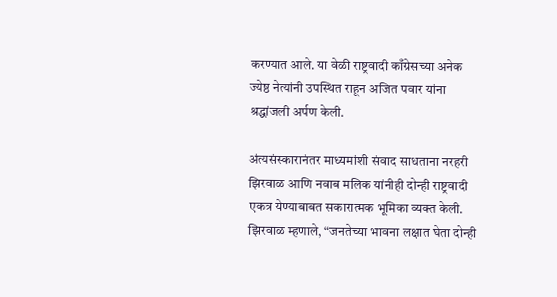करण्यात आले. या वेळी राष्ट्रवादी काँग्रेसच्या अनेक ज्येष्ठ नेत्यांनी उपस्थित राहून अजित पवार यांना श्रद्धांजली अर्पण केली.

अंत्यसंस्कारानंतर माध्यमांशी संवाद साधताना नरहरी झिरवाळ आणि नवाब मलिक यांनीही दोन्ही राष्ट्रवादी एकत्र येण्याबाबत सकारात्मक भूमिका व्यक्त केली. झिरवाळ म्हणाले, “जनतेच्या भावना लक्षात घेता दोन्ही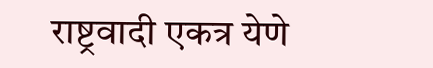राष्ट्रवादी एकत्र येणे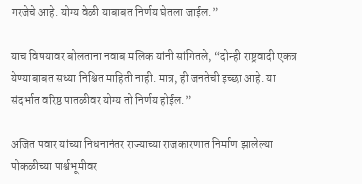गरजेचे आहे. योग्य वेळी याबाबत निर्णय घेतला जाईल.”

याच विषयावर बोलताना नवाब मलिक यांनी सांगितले, “दोन्ही राष्ट्रवादी एकत्र येण्याबाबत सध्या निश्चित माहिती नाही. मात्र, ही जनतेची इच्छा आहे. या संदर्भात वरिष्ठ पातळीवर योग्य तो निर्णय होईल.”

अजित पवार यांच्या निधनानंतर राज्याच्या राजकारणात निर्माण झालेल्या पोकळीच्या पार्श्वभूमीवर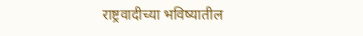राष्ट्रवादीच्या भविष्यातील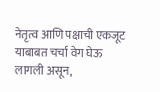नेतृत्व आणि पक्षाची एकजूट याबाबत चर्चा वेग घेऊ लागली असून,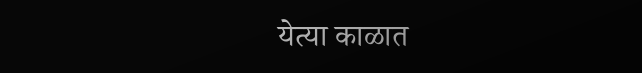येत्या काळात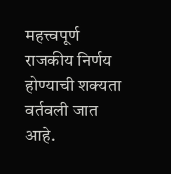महत्त्वपूर्ण राजकीय निर्णय होण्याची शक्यता वर्तवली जात आहे.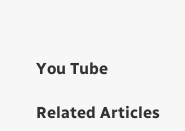You Tube

Related Articles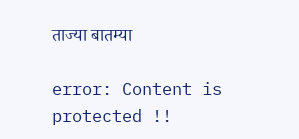ताज्या बातम्या

error: Content is protected !!